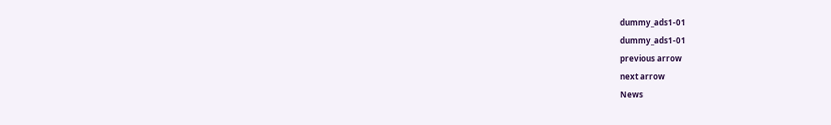dummy_ads1-01
dummy_ads1-01
previous arrow
next arrow
News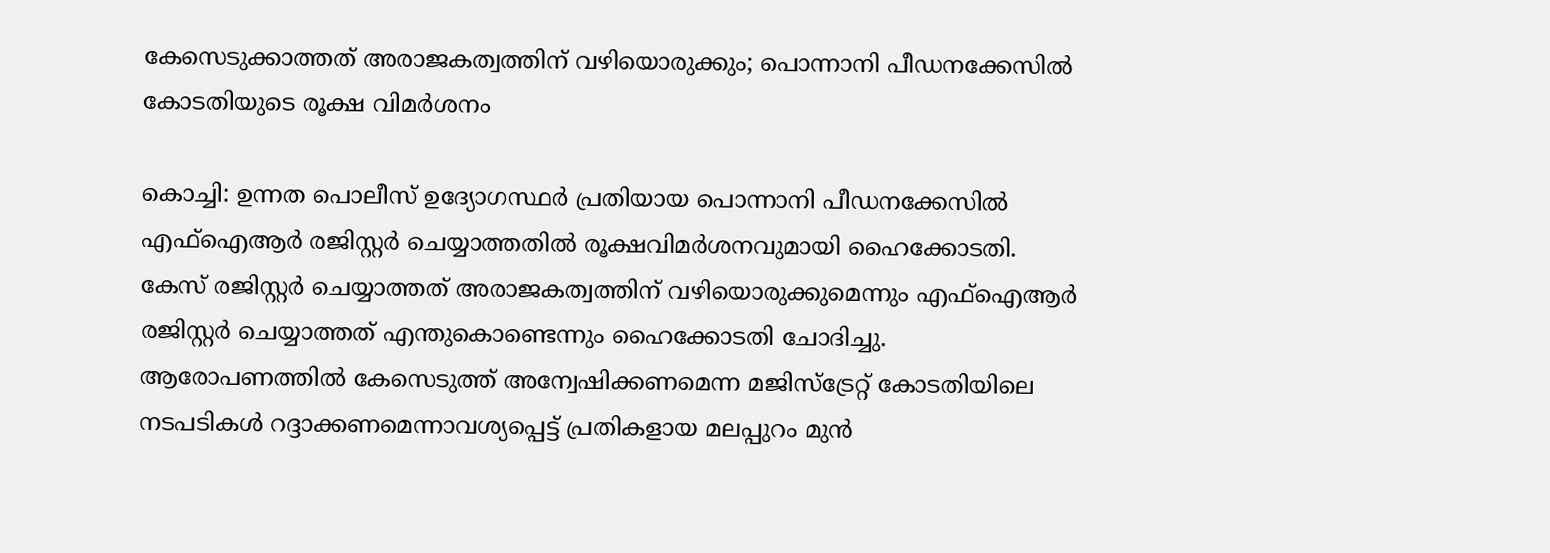കേസെടുക്കാത്തത് അരാജകത്വത്തിന് വഴിയൊരുക്കും; പൊന്നാനി പീഡനക്കേസില്‍ കോടതിയുടെ രൂക്ഷ വിമർശനം

കൊച്ചി: ഉന്നത പൊലീസ് ഉദ്യോഗസ്ഥര്‍ പ്രതിയായ പൊന്നാനി പീഡനക്കേസില്‍ എഫ്ഐആര്‍ രജിസ്റ്റര്‍ ചെയ്യാത്തതില്‍ രൂക്ഷവിമര്‍ശനവുമായി ഹൈക്കോടതി. കേസ് രജിസ്റ്റര്‍ ചെയ്യാത്തത് അരാജകത്വത്തിന് വഴിയൊരുക്കുമെന്നും എഫ്ഐആര്‍ രജിസ്റ്റര്‍ ചെയ്യാത്തത് എന്തുകൊണ്ടെന്നും ഹൈക്കോടതി ചോദിച്ചു. ആരോപണത്തിൽ കേസെടുത്ത് അന്വേഷിക്കണമെന്ന മജിസ്‌ട്രേറ്റ് കോടതിയിലെ നടപടികള്‍ റദ്ദാക്കണമെന്നാവശ്യപ്പെട്ട് പ്രതികളായ മലപ്പുറം മുന്‍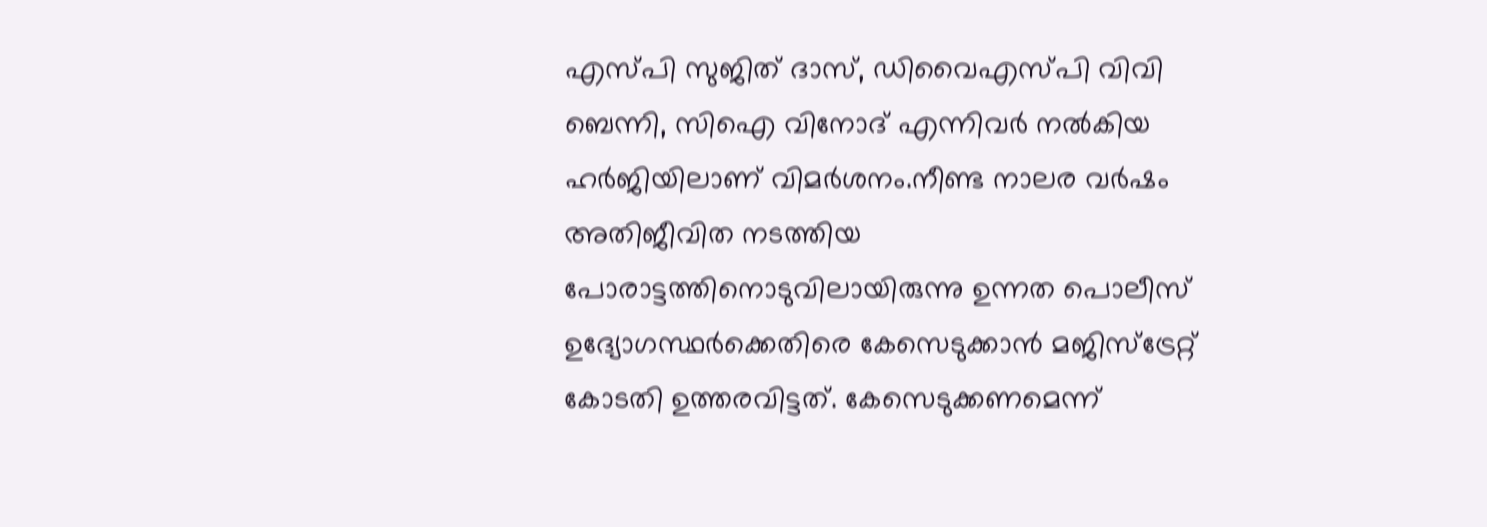എസ്പി സുജിത് ദാസ്, ഡിവൈഎസ്പി വിവി ബെന്നി, സിഐ വിനോദ് എന്നിവര്‍ നല്‍കിയ ഹര്‍ജിയിലാണ് വിമര്‍ശനം.നീണ്ട നാലര വര്‍ഷം അതിജീവിത നടത്തിയ പോരാട്ടത്തിനൊടുവിലായിരുന്നു ഉന്നത പൊലീസ് ഉദ്യോഗസ്ഥര്‍ക്കെതിരെ കേസെടുക്കാന്‍ മജിസ്‌ട്രേറ്റ് കോടതി ഉത്തരവിട്ടത്. കേസെടുക്കണമെന്ന്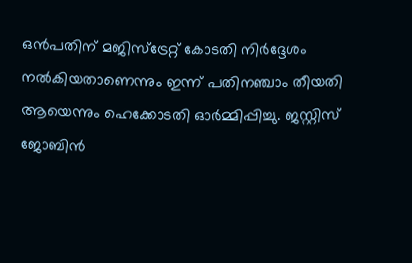ഒന്‍പതിന് മജിസ്‌ട്രേറ്റ് കോടതി നിര്‍ദ്ദേശം നല്‍കിയതാണെന്നും ഇന്ന് പതിനഞ്ചാം തീയതി ആയെന്നും ഹെക്കോടതി ഓർമ്മിപ്പിച്ചു. ജസ്റ്റിസ് ജോബിന്‍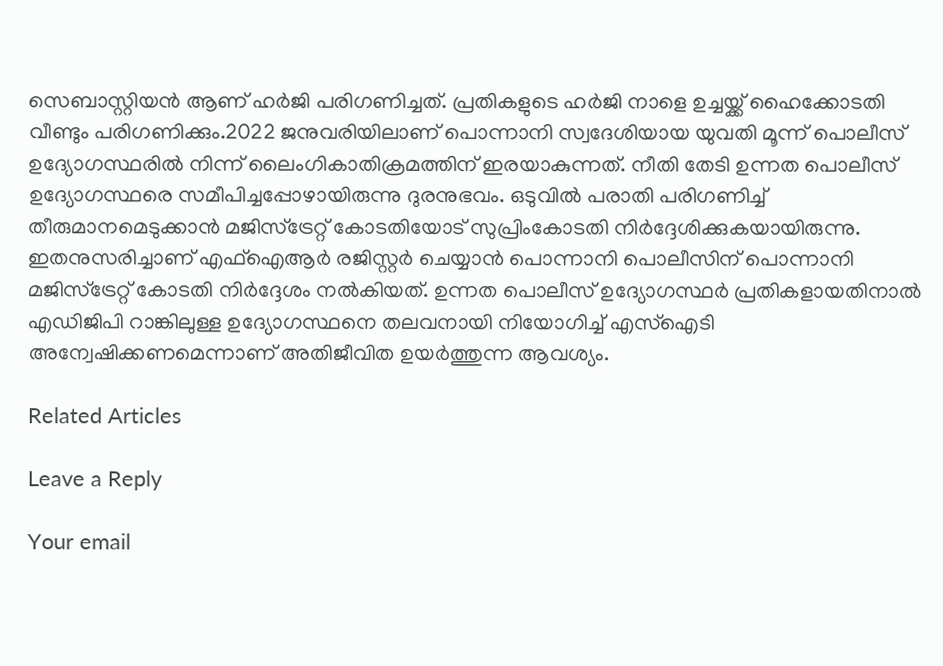സെബാസ്റ്റിയന്‍ ആണ് ഹർജി പരിഗണിച്ചത്. പ്രതികളുടെ ഹര്‍ജി നാളെ ഉച്ചയ്ക്ക് ഹൈക്കോടതി വീണ്ടും പരിഗണിക്കും.2022 ജനുവരിയിലാണ് പൊന്നാനി സ്വദേശിയായ യുവതി മൂന്ന് പൊലീസ് ഉദ്യോഗസ്ഥരില്‍ നിന്ന് ലൈംഗികാതിക്രമത്തിന് ഇരയാകുന്നത്. നീതി തേടി ഉന്നത പൊലീസ് ഉദ്യോഗസ്ഥരെ സമീപിച്ചപ്പോഴായിരുന്നു ദുരനുഭവം. ഒടുവില്‍ പരാതി പരിഗണിച്ച് തീരുമാനമെടുക്കാന്‍ മജിസ്ട്രേറ്റ് കോടതിയോട് സുപ്രിംകോടതി നിര്‍ദ്ദേശിക്കുകയായിരുന്നു. ഇതനുസരിച്ചാണ് എഫ്ഐആര്‍ രജിസ്റ്റര്‍ ചെയ്യാന്‍ പൊന്നാനി പൊലീസിന് പൊന്നാനി മജിസ്ട്രേറ്റ് കോടതി നിര്‍ദ്ദേശം നല്‍കിയത്. ഉന്നത പൊലീസ് ഉദ്യോഗസ്ഥര്‍ പ്രതികളായതിനാല്‍ എഡിജിപി റാങ്കിലുള്ള ഉദ്യോഗസ്ഥനെ തലവനായി നിയോഗിച്ച് എസ്ഐടി അന്വേഷിക്കണമെന്നാണ് അതിജീവിത ഉയര്‍ത്തുന്ന ആവശ്യം.

Related Articles

Leave a Reply

Your email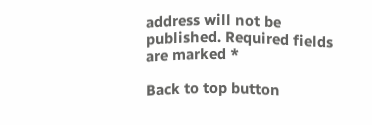address will not be published. Required fields are marked *

Back to top button